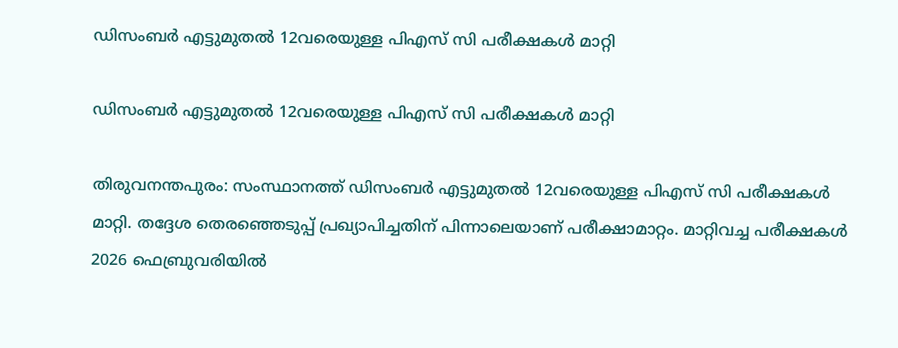ഡിസംബര്‍ എട്ടുമുതല്‍ 12വരെയുള്ള പിഎസ് സി പരീക്ഷകള്‍ മാറ്റി

ഡിസംബര്‍ എട്ടുമുതല്‍ 12വരെയുള്ള പിഎസ് സി പരീക്ഷകള്‍ മാറ്റി

തിരുവനന്തപുരം: സംസ്ഥാനത്ത് ഡിസംബര്‍ എട്ടുമുതല്‍ 12വരെയുള്ള പിഎസ് സി പരീക്ഷകള്‍ മാറ്റി. തദ്ദേശ തെരഞ്ഞെടുപ്പ് പ്രഖ്യാപിച്ചതിന് പിന്നാലെയാണ് പരീക്ഷാമാറ്റം. മാറ്റിവച്ച പരീക്ഷകള്‍ 2026 ഫെബ്രുവരിയില്‍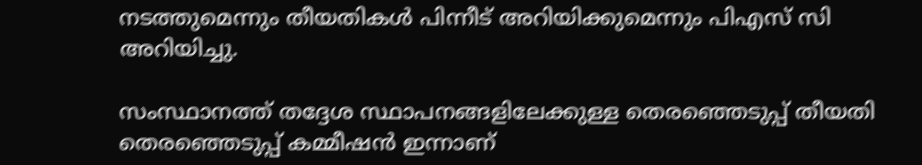നടത്തുമെന്നും തീയതികള്‍ പിന്നീട് അറിയിക്കുമെന്നും പിഎസ് സി അറിയിച്ചു.

സംസ്ഥാനത്ത് തദ്ദേശ സ്ഥാപനങ്ങളിലേക്കുള്ള തെരഞ്ഞെടുപ്പ് തീയതി തെരഞ്ഞെടുപ്പ് കമ്മീഷന്‍ ഇന്നാണ്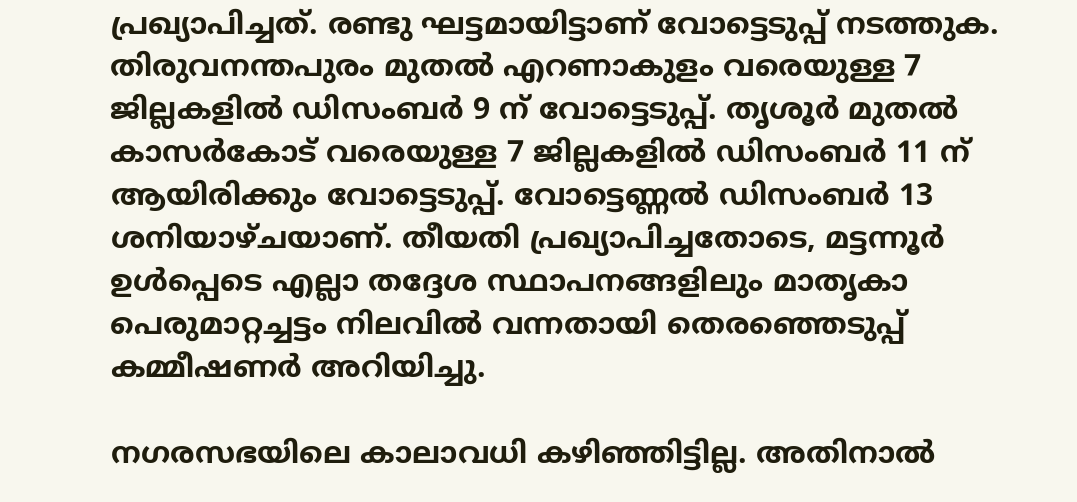പ്രഖ്യാപിച്ചത്. രണ്ടു ഘട്ടമായിട്ടാണ് വോട്ടെടുപ്പ് നടത്തുക. തിരുവനന്തപുരം മുതല്‍ എറണാകുളം വരെയുള്ള 7 ജില്ലകളില്‍ ഡിസംബര്‍ 9 ന് വോട്ടെടുപ്പ്. തൃശൂര്‍ മുതല്‍ കാസര്‍കോട് വരെയുള്ള 7 ജില്ലകളില്‍ ഡിസംബര്‍ 11 ന് ആയിരിക്കും വോട്ടെടുപ്പ്. വോട്ടെണ്ണല്‍ ഡിസംബര്‍ 13 ശനിയാഴ്ചയാണ്. തീയതി പ്രഖ്യാപിച്ചതോടെ, മട്ടന്നൂര്‍ ഉള്‍പ്പെടെ എല്ലാ തദ്ദേശ സ്ഥാപനങ്ങളിലും മാതൃകാ പെരുമാറ്റച്ചട്ടം നിലവില്‍ വന്നതായി തെരഞ്ഞെടുപ്പ് കമ്മീഷണര്‍ അറിയിച്ചു.

നഗരസഭയിലെ കാലാവധി കഴിഞ്ഞിട്ടില്ല. അതിനാല്‍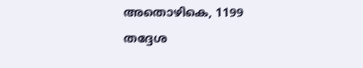അതൊഴികെ, 1199 തദ്ദേശ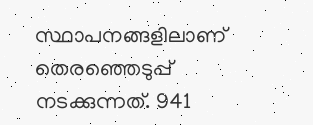സ്ഥാപനങ്ങളിലാണ് തെരഞ്ഞെടുപ്പ് നടക്കുന്നത്. 941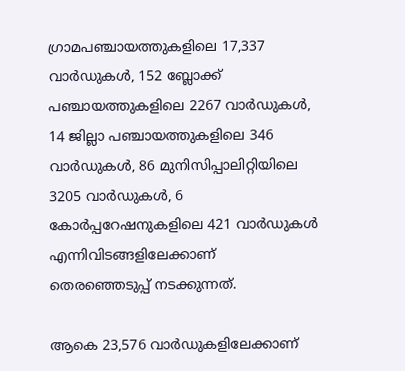ഗ്രാമപഞ്ചായത്തുകളിലെ 17,337 വാര്‍ഡുകള്‍, 152 ബ്ലോക്ക് പഞ്ചായത്തുകളിലെ 2267 വാര്‍ഡുകള്‍, 14 ജില്ലാ പഞ്ചായത്തുകളിലെ 346 വാര്‍ഡുകള്‍, 86 മുനിസിപ്പാലിറ്റിയിലെ 3205 വാര്‍ഡുകള്‍, 6 കോര്‍പ്പറേഷനുകളിലെ 421 വാര്‍ഡുകള്‍ എന്നിവിടങ്ങളിലേക്കാണ് തെരഞ്ഞെടുപ്പ് നടക്കുന്നത്.

ആകെ 23,576 വാര്‍ഡുകളിലേക്കാണ്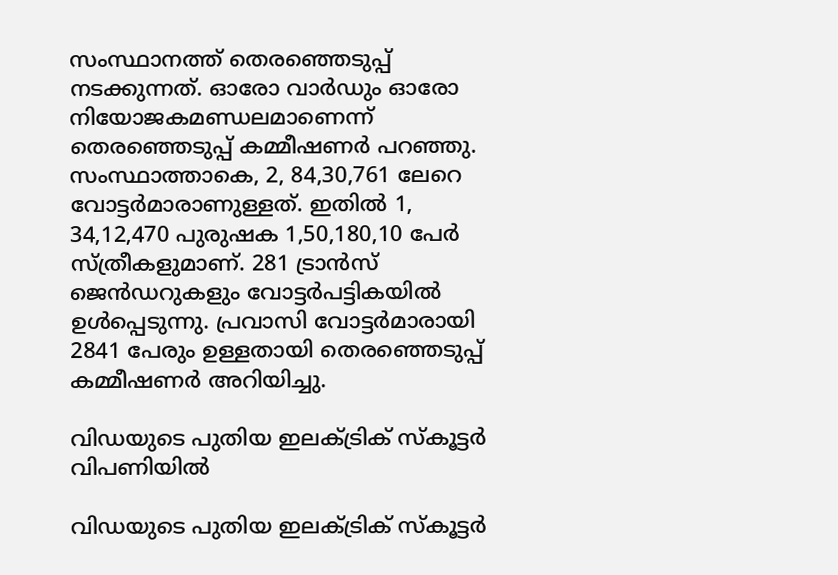സംസ്ഥാനത്ത് തെരഞ്ഞെടുപ്പ് നടക്കുന്നത്. ഓരോ വാര്‍ഡും ഓരോ നിയോജകമണ്ഡലമാണെന്ന് തെരഞ്ഞെടുപ്പ് കമ്മീഷണര്‍ പറഞ്ഞു. സംസ്ഥാത്താകെ, 2, 84,30,761 ലേറെ വോട്ടര്‍മാരാണുള്ളത്. ഇതില്‍ 1, 34,12,470 പുരുഷക 1,50,180,10 പേര്‍ സ്ത്രീകളുമാണ്. 281 ട്രാന്‍സ് ജെന്‍ഡറുകളും വോട്ടര്‍പട്ടികയില്‍ ഉള്‍പ്പെടുന്നു. പ്രവാസി വോട്ടര്‍മാരായി 2841 പേരും ഉള്ളതായി തെരഞ്ഞെടുപ്പ് കമ്മീഷണര്‍ അറിയിച്ചു.

വിഡയുടെ പുതിയ ഇലക്ട്രിക് സ്‌കൂട്ടര്‍ വിപണിയില്‍

വിഡയുടെ പുതിയ ഇലക്ട്രിക് സ്‌കൂട്ടര്‍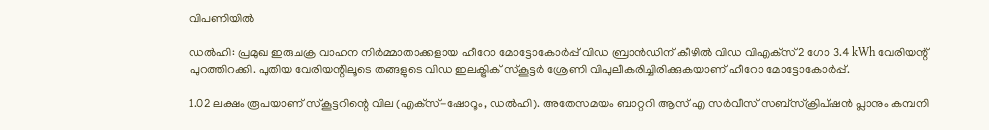വിപണിയില്‍

ഡല്‍ഹി: പ്രമുഖ ഇരുചക്ര വാഹന നിര്‍മ്മാതാക്കളായ ഹീറോ മോട്ടോകോര്‍പ്പ് വിഡ ബ്രാന്‍ഡിന് കീഴില്‍ വിഡ വിഎക്‌സ്2 ഗോ 3.4 kWh വേരിയന്റ് പുറത്തിറക്കി. പുതിയ വേരിയന്റിലൂടെ തങ്ങളുടെ വിഡ ഇലക്ട്രിക് സ്‌കൂട്ടര്‍ ശ്രേണി വിപുലീകരിച്ചിരിക്കുകയാണ് ഹീറോ മോട്ടോകോര്‍പ്പ്.

1.02 ലക്ഷം രൂപയാണ് സ്‌കൂട്ടറിന്റെ വില (എക്‌സ്-ഷോറൂം, ഡല്‍ഹി). അതേസമയം ബാറ്ററി ആസ് എ സര്‍വീസ് സബ്‌സ്‌ക്രിപ്ഷന്‍ പ്ലാനും കമ്പനി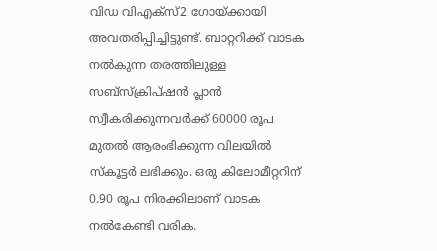വിഡ വിഎക്‌സ്2 ഗോയ്ക്കായി അവതരിപ്പിച്ചിട്ടുണ്ട്. ബാറ്ററിക്ക് വാടക നല്‍കുന്ന തരത്തിലുള്ള സബ്‌സ്‌ക്രിപ്ഷന്‍ പ്ലാന്‍ സ്വീകരിക്കുന്നവര്‍ക്ക് 60000 രൂപ മുതല്‍ ആരംഭിക്കുന്ന വിലയില്‍ സ്‌കൂട്ടര്‍ ലഭിക്കും. ഒരു കിലോമീറ്ററിന് 0.90 രൂപ നിരക്കിലാണ് വാടക നല്‍കേണ്ടി വരിക.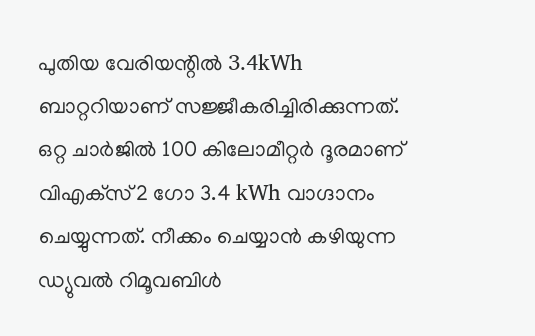പുതിയ വേരിയന്റില്‍ 3.4kWh ബാറ്ററിയാണ് സജ്ജീകരിച്ചിരിക്കുന്നത്. ഒറ്റ ചാര്‍ജില്‍ 100 കിലോമീറ്റര്‍ ദൂരമാണ് വിഎക്‌സ്2 ഗോ 3.4 kWh വാഗ്ദാനം ചെയ്യുന്നത്. നീക്കം ചെയ്യാന്‍ കഴിയുന്ന ഡ്യുവല്‍ റിമൂവബിള്‍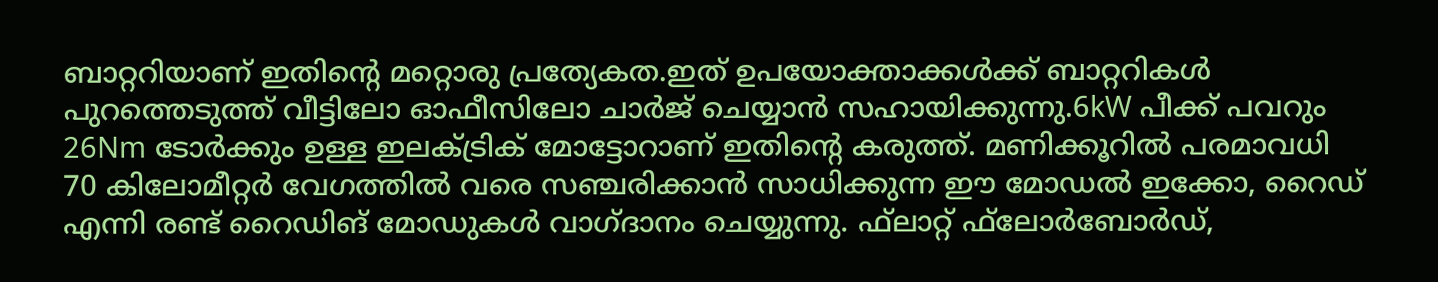ബാറ്ററിയാണ് ഇതിന്റെ മറ്റൊരു പ്രത്യേകത.ഇത് ഉപയോക്താക്കള്‍ക്ക് ബാറ്ററികള്‍ പുറത്തെടുത്ത് വീട്ടിലോ ഓഫീസിലോ ചാര്‍ജ് ചെയ്യാന്‍ സഹായിക്കുന്നു.6kW പീക്ക് പവറും 26Nm ടോര്‍ക്കും ഉള്ള ഇലക്ട്രിക് മോട്ടോറാണ് ഇതിന്റെ കരുത്ത്. മണിക്കൂറില്‍ പരമാവധി 70 കിലോമീറ്റര്‍ വേഗത്തില്‍ വരെ സഞ്ചരിക്കാന്‍ സാധിക്കുന്ന ഈ മോഡല്‍ ഇക്കോ, റൈഡ് എന്നി രണ്ട് റൈഡിങ് മോഡുകള്‍ വാഗ്ദാനം ചെയ്യുന്നു. ഫ്‌ലാറ്റ് ഫ്‌ലോര്‍ബോര്‍ഡ്,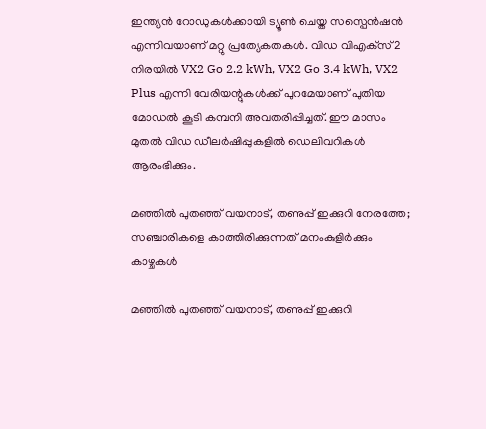ഇന്ത്യന്‍ റോഡുകള്‍ക്കായി ട്യൂണ്‍ ചെയ്ത സസ്പെന്‍ഷന്‍ എന്നിവയാണ് മറ്റു പ്രത്യേകതകള്‍. വിഡ വിഎക്‌സ്2 നിരയില്‍ VX2 Go 2.2 kWh, VX2 Go 3.4 kWh, VX2 Plus എന്നി വേരിയന്റുകള്‍ക്ക് പുറമേയാണ് പുതിയ മോഡല്‍ കൂടി കമ്പനി അവതരിപ്പിച്ചത്. ഈ മാസം മുതല്‍ വിഡ ഡീലര്‍ഷിപ്പുകളില്‍ ഡെലിവറികള്‍ ആരംഭിക്കും.

മഞ്ഞില്‍ പുതഞ്ഞ് വയനാട്, തണുപ്പ് ഇക്കുറി നേരത്തേ; സഞ്ചാരികളെ കാത്തിരിക്കുന്നത് മനംകുളിര്‍ക്കും കാഴ്ചകള്‍

മഞ്ഞില്‍ പുതഞ്ഞ് വയനാട്, തണുപ്പ് ഇക്കുറി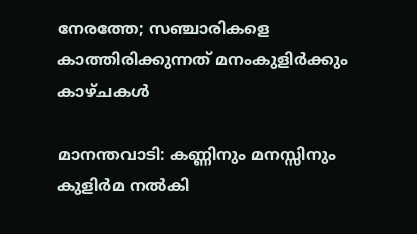നേരത്തേ; സഞ്ചാരികളെ കാത്തിരിക്കുന്നത് മനംകുളിര്‍ക്കും കാഴ്ചകള്‍

മാനന്തവാടി: കണ്ണിനും മനസ്സിനും കുളിര്‍മ നല്‍കി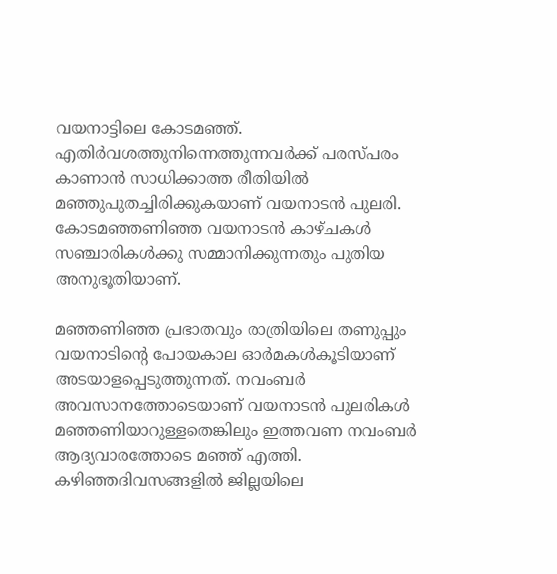വയനാട്ടിലെ കോടമഞ്ഞ്. എതിര്‍വശത്തുനിന്നെത്തുന്നവര്‍ക്ക് പരസ്പരം കാണാന്‍ സാധിക്കാത്ത രീതിയില്‍ മഞ്ഞുപുതച്ചിരിക്കുകയാണ് വയനാടന്‍ പുലരി. കോടമഞ്ഞണിഞ്ഞ വയനാടന്‍ കാഴ്ചകള്‍ സഞ്ചാരികള്‍ക്കു സമ്മാനിക്കുന്നതും പുതിയ അനുഭൂതിയാണ്.

മഞ്ഞണിഞ്ഞ പ്രഭാതവും രാത്രിയിലെ തണുപ്പും വയനാടിന്റെ പോയകാല ഓര്‍മകള്‍കൂടിയാണ് അടയാളപ്പെടുത്തുന്നത്. നവംബര്‍ അവസാനത്തോടെയാണ് വയനാടന്‍ പുലരികള്‍ മഞ്ഞണിയാറുള്ളതെങ്കിലും ഇത്തവണ നവംബര്‍ ആദ്യവാരത്തോടെ മഞ്ഞ് എത്തി. കഴിഞ്ഞദിവസങ്ങളില്‍ ജില്ലയിലെ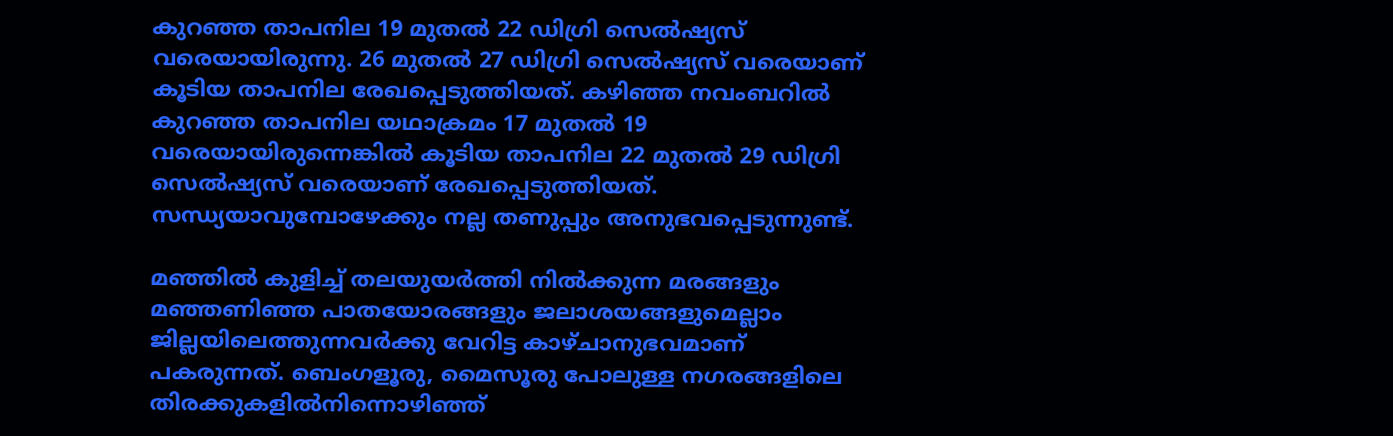കുറഞ്ഞ താപനില 19 മുതല്‍ 22 ഡിഗ്രി സെല്‍ഷ്യസ് വരെയായിരുന്നു. 26 മുതല്‍ 27 ഡിഗ്രി സെല്‍ഷ്യസ് വരെയാണ് കൂടിയ താപനില രേഖപ്പെടുത്തിയത്. കഴിഞ്ഞ നവംബറില്‍ കുറഞ്ഞ താപനില യഥാക്രമം 17 മുതല്‍ 19 വരെയായിരുന്നെങ്കില്‍ കൂടിയ താപനില 22 മുതല്‍ 29 ഡിഗ്രി സെല്‍ഷ്യസ് വരെയാണ് രേഖപ്പെടുത്തിയത്. സന്ധ്യയാവുമ്പോഴേക്കും നല്ല തണുപ്പും അനുഭവപ്പെടുന്നുണ്ട്.

മഞ്ഞില്‍ കുളിച്ച് തലയുയര്‍ത്തി നില്‍ക്കുന്ന മരങ്ങളും മഞ്ഞണിഞ്ഞ പാതയോരങ്ങളും ജലാശയങ്ങളുമെല്ലാം ജില്ലയിലെത്തുന്നവര്‍ക്കു വേറിട്ട കാഴ്ചാനുഭവമാണ് പകരുന്നത്. ബെംഗളൂരു, മൈസൂരു പോലുള്ള നഗരങ്ങളിലെ തിരക്കുകളില്‍നിന്നൊഴിഞ്ഞ്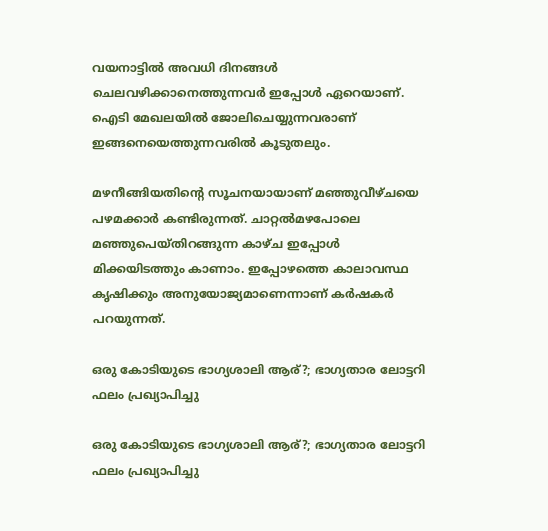വയനാട്ടില്‍ അവധി ദിനങ്ങള്‍ ചെലവഴിക്കാനെത്തുന്നവര്‍ ഇപ്പോള്‍ ഏറെയാണ്. ഐടി മേഖലയില്‍ ജോലിചെയ്യുന്നവരാണ് ഇങ്ങനെയെത്തുന്നവരില്‍ കൂടുതലും.

മഴനീങ്ങിയതിന്റെ സൂചനയായാണ് മഞ്ഞുവീഴ്ചയെ പഴമക്കാര്‍ കണ്ടിരുന്നത്. ചാറ്റല്‍മഴപോലെ മഞ്ഞുപെയ്തിറങ്ങുന്ന കാഴ്ച ഇപ്പോള്‍ മിക്കയിടത്തും കാണാം. ഇപ്പോഴത്തെ കാലാവസ്ഥ കൃഷിക്കും അനുയോജ്യമാണെന്നാണ് കര്‍ഷകര്‍ പറയുന്നത്.

ഒരു കോടിയുടെ ഭാഗ്യശാലി ആര്?; ഭാഗ്യതാര ലോട്ടറി ഫലം പ്രഖ്യാപിച്ചു

ഒരു കോടിയുടെ ഭാഗ്യശാലി ആര്?; ഭാഗ്യതാര ലോട്ടറി ഫലം പ്രഖ്യാപിച്ചു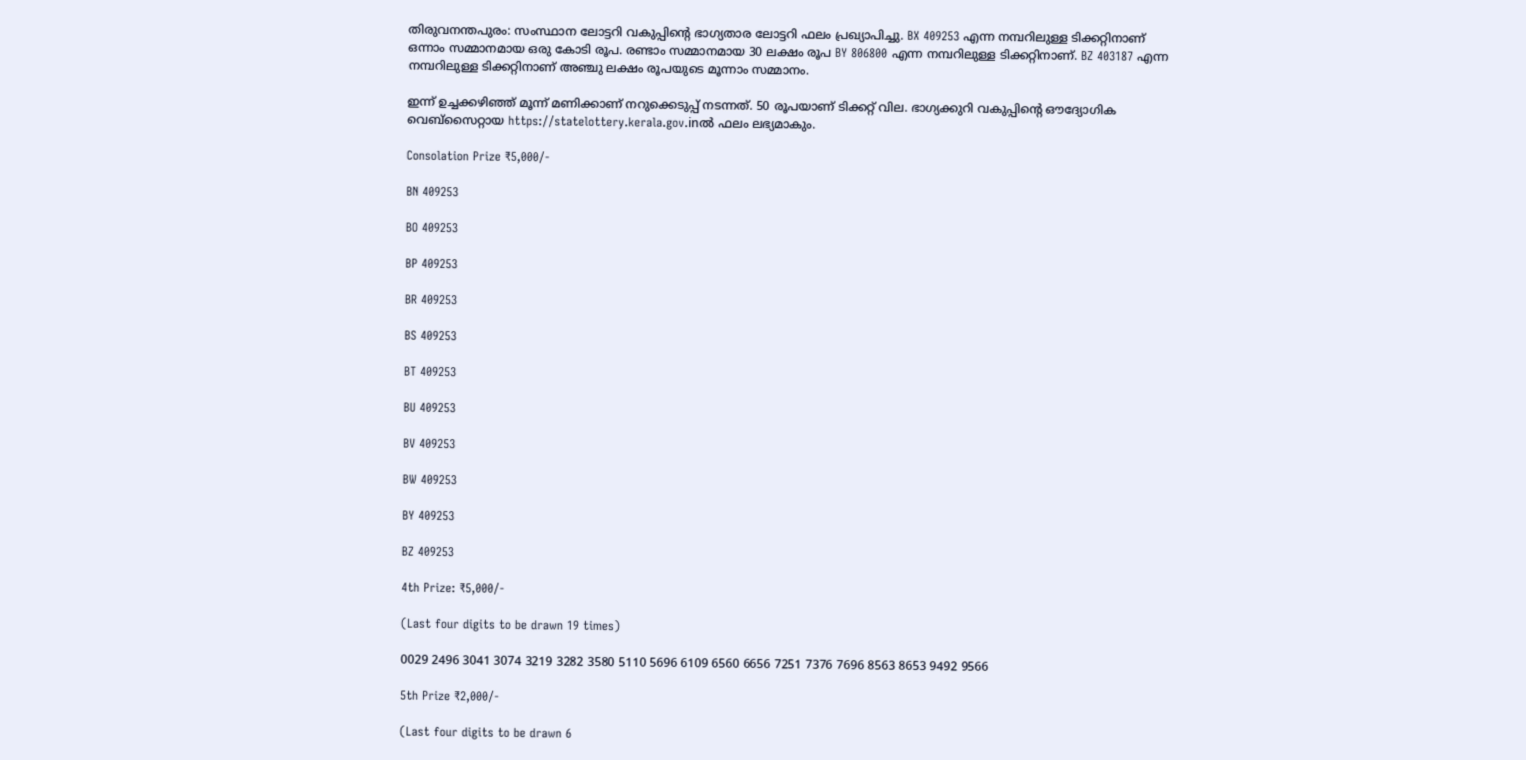തിരുവനന്തപുരം: സംസ്ഥാന ലോട്ടറി വകുപ്പിന്റെ ഭാഗ്യതാര ലോട്ടറി ഫലം പ്രഖ്യാപിച്ചു. BX 409253 എന്ന നമ്പറിലുള്ള ടിക്കറ്റിനാണ് ഒന്നാം സമ്മാനമായ ഒരു കോടി രൂപ. രണ്ടാം സമ്മാനമായ 30 ലക്ഷം രൂപ BY 806800 എന്ന നമ്പറിലുള്ള ടിക്കറ്റിനാണ്. BZ 403187 എന്ന നമ്പറിലുള്ള ടിക്കറ്റിനാണ് അഞ്ചു ലക്ഷം രൂപയുടെ മൂന്നാം സമ്മാനം.

ഇന്ന് ഉച്ചക്കഴിഞ്ഞ് മൂന്ന് മണിക്കാണ് നറുക്കെടുപ്പ് നടന്നത്. 50 രൂപയാണ് ടിക്കറ്റ് വില. ഭാഗ്യക്കുറി വകുപ്പിന്റെ ഔദ്യോഗിക വെബ്സൈറ്റായ https://statelottery.kerala.gov.inല്‍ ഫലം ലഭ്യമാകും.

Consolation Prize ₹5,000/-

BN 409253

BO 409253

BP 409253

BR 409253

BS 409253

BT 409253

BU 409253

BV 409253

BW 409253

BY 409253

BZ 409253

4th Prize: ₹5,000/-

(Last four digits to be drawn 19 times)

0029 2496 3041 3074 3219 3282 3580 5110 5696 6109 6560 6656 7251 7376 7696 8563 8653 9492 9566

5th Prize ₹2,000/-

(Last four digits to be drawn 6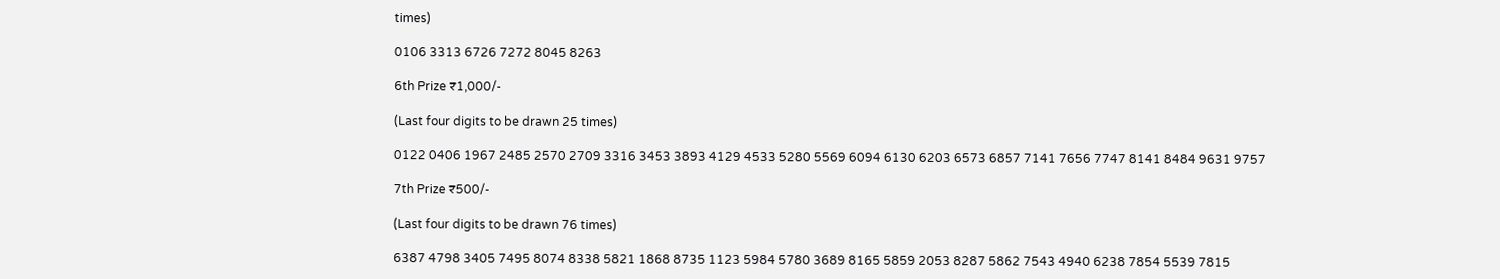times)

0106 3313 6726 7272 8045 8263

6th Prize ₹1,000/-

(Last four digits to be drawn 25 times)

0122 0406 1967 2485 2570 2709 3316 3453 3893 4129 4533 5280 5569 6094 6130 6203 6573 6857 7141 7656 7747 8141 8484 9631 9757

7th Prize ₹500/-

(Last four digits to be drawn 76 times)

6387 4798 3405 7495 8074 8338 5821 1868 8735 1123 5984 5780 3689 8165 5859 2053 8287 5862 7543 4940 6238 7854 5539 7815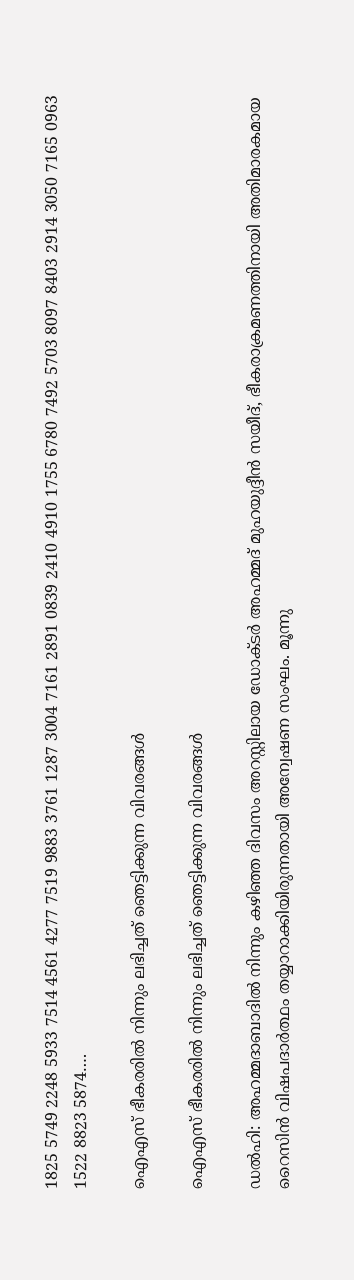1825 5749 2248 5933 7514 4561 4277 7519 9883 3761 1287 3004 7161 2891 0839 2410 4910 1755 6780 7492 5703 8097 8403 2914 3050 7165 0963 1522 8823 5874….

ഐഎസ് ഭീകരരില്‍ നിന്നും ലഭിച്ചത് ഞെട്ടിക്കുന്ന വിവരങ്ങള്‍

ഐഎസ് ഭീകരരില്‍ നിന്നും ലഭിച്ചത് ഞെട്ടിക്കുന്ന വിവരങ്ങള്‍

ഡല്‍ഹി: അഹമ്മദാബാദില്‍ നിന്നും കഴിഞ്ഞ ദിവസം അറസ്റ്റിലായ ഡോക്ടര്‍ അഹമ്മദ് മുഹയുദ്ദീന്‍ സയീദ്, ഭീകരാക്രമണത്തിനായി അതിമാരകമായ റൈസിന്‍ വിഷപദാര്‍ത്ഥം തയ്യാറാക്കിയിരുന്നതായി അന്വേഷണ സംഘം. മൂന്നു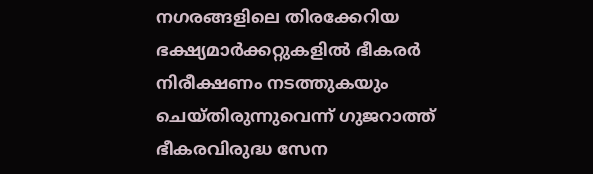നഗരങ്ങളിലെ തിരക്കേറിയ ഭക്ഷ്യമാര്‍ക്കറ്റുകളില്‍ ഭീകരര്‍ നിരീക്ഷണം നടത്തുകയും ചെയ്തിരുന്നുവെന്ന് ഗുജറാത്ത് ഭീകരവിരുദ്ധ സേന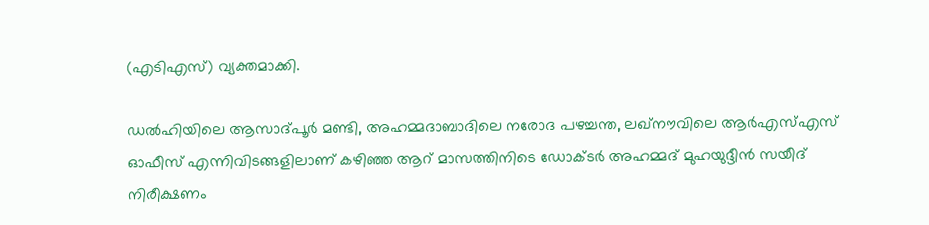(എടിഎസ്) വ്യക്തമാക്കി.

ഡല്‍ഹിയിലെ ആസാദ്പൂര്‍ മണ്ടി, അഹമ്മദാബാദിലെ നരോദ പഴച്ചന്ത, ലഖ്നൗവിലെ ആര്‍എസ്എസ് ഓഫീസ് എന്നിവിടങ്ങളിലാണ് കഴിഞ്ഞ ആറ് മാസത്തിനിടെ ഡോക്ടര്‍ അഹമ്മദ് മുഹയുദ്ദീന്‍ സയീദ് നിരീക്ഷണം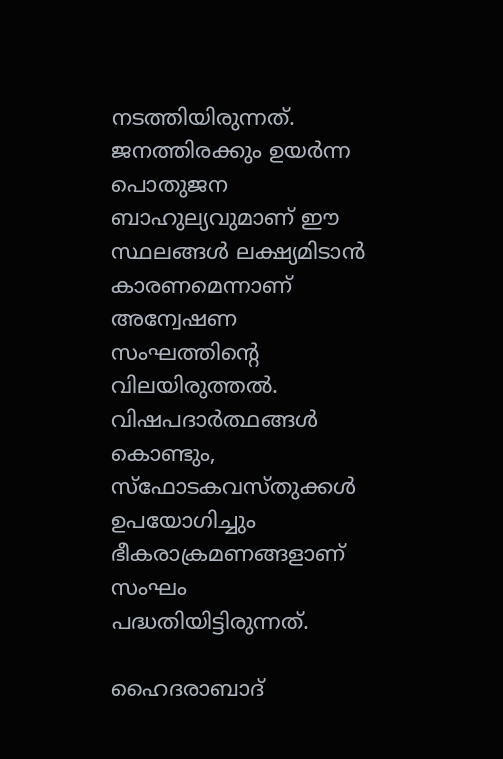നടത്തിയിരുന്നത്. ജനത്തിരക്കും ഉയര്‍ന്ന പൊതുജന ബാഹുല്യവുമാണ് ഈ സ്ഥലങ്ങള്‍ ലക്ഷ്യമിടാന്‍ കാരണമെന്നാണ് അന്വേഷണ സംഘത്തിന്റെ വിലയിരുത്തല്‍. വിഷപദാര്‍ത്ഥങ്ങള്‍ കൊണ്ടും, സ്‌ഫോടകവസ്തുക്കള്‍ ഉപയോഗിച്ചും ഭീകരാക്രമണങ്ങളാണ് സംഘം പദ്ധതിയിട്ടിരുന്നത്.

ഹൈദരാബാദ്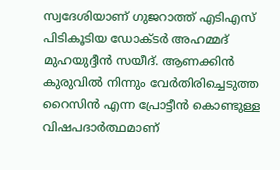സ്വദേശിയാണ് ഗുജറാത്ത് എടിഎസ് പിടികൂടിയ ഡോക്ടര്‍ അഹമ്മദ് മുഹയുദ്ദീന്‍ സയീദ്. ആണക്കിന്‍ കുരുവില്‍ നിന്നും വേര്‍തിരിച്ചെടുത്ത റൈസിന്‍ എന്ന പ്രോട്ടീന്‍ കൊണ്ടുള്ള വിഷപദാര്‍ത്ഥമാണ്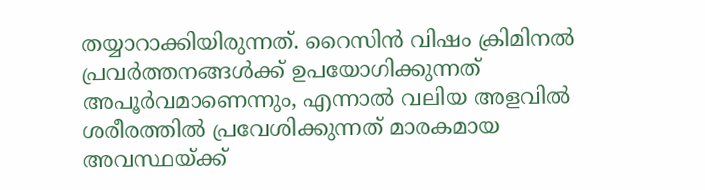തയ്യാറാക്കിയിരുന്നത്. റൈസിന്‍ വിഷം ക്രിമിനല്‍ പ്രവര്‍ത്തനങ്ങള്‍ക്ക് ഉപയോഗിക്കുന്നത് അപൂര്‍വമാണെന്നും, എന്നാല്‍ വലിയ അളവില്‍ ശരീരത്തില്‍ പ്രവേശിക്കുന്നത് മാരകമായ അവസ്ഥയ്ക്ക്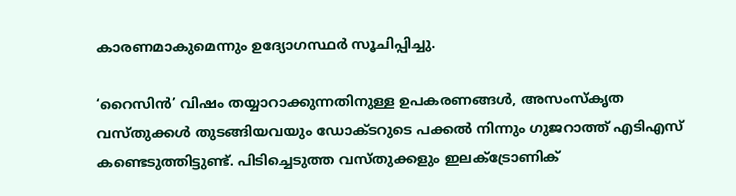കാരണമാകുമെന്നും ഉദ്യോഗസ്ഥര്‍ സൂചിപ്പിച്ചു.

‘റൈസിന്‍’ വിഷം തയ്യാറാക്കുന്നതിനുള്ള ഉപകരണങ്ങള്‍, അസംസ്‌കൃത വസ്തുക്കള്‍ തുടങ്ങിയവയും ഡോക്ടറുടെ പക്കല്‍ നിന്നും ഗുജറാത്ത് എടിഎസ് കണ്ടെടുത്തിട്ടുണ്ട്. പിടിച്ചെടുത്ത വസ്തുക്കളും ഇലക്ട്രോണിക്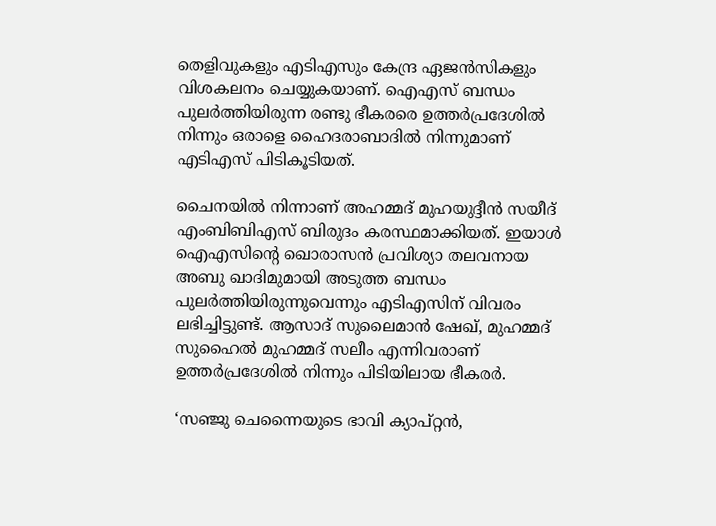തെളിവുകളും എടിഎസും കേന്ദ്ര ഏജന്‍സികളും വിശകലനം ചെയ്യുകയാണ്. ഐഎസ് ബന്ധം പുലര്‍ത്തിയിരുന്ന രണ്ടു ഭീകരരെ ഉത്തര്‍പ്രദേശില്‍ നിന്നും ഒരാളെ ഹൈദരാബാദില്‍ നിന്നുമാണ് എടിഎസ് പിടികൂടിയത്.

ചൈനയില്‍ നിന്നാണ് അഹമ്മദ് മുഹയുദ്ദീന്‍ സയീദ് എംബിബിഎസ് ബിരുദം കരസ്ഥമാക്കിയത്. ഇയാള്‍ ഐഎസിന്റെ ഖൊരാസന്‍ പ്രവിശ്യാ തലവനായ അബു ഖാദിമുമായി അടുത്ത ബന്ധം പുലര്‍ത്തിയിരുന്നുവെന്നും എടിഎസിന് വിവരം ലഭിച്ചിട്ടുണ്ട്. ആസാദ് സുലൈമാന്‍ ഷേഖ്, മുഹമ്മദ് സുഹൈല്‍ മുഹമ്മദ് സലീം എന്നിവരാണ് ഉത്തര്‍പ്രദേശില്‍ നിന്നും പിടിയിലായ ഭീകരര്‍.

‘സഞ്ജു ചെന്നൈയുടെ ഭാവി ക്യാപ്റ്റന്‍,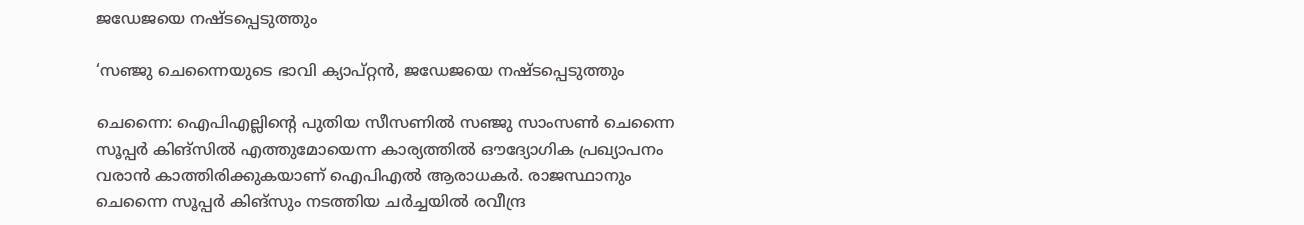ജഡേജയെ നഷ്ടപ്പെടുത്തും

‘സഞ്ജു ചെന്നൈയുടെ ഭാവി ക്യാപ്റ്റന്‍, ജഡേജയെ നഷ്ടപ്പെടുത്തും

ചെന്നൈ: ഐപിഎല്ലിന്റെ പുതിയ സീസണില്‍ സഞ്ജു സാംസണ്‍ ചെന്നൈ സൂപ്പര്‍ കിങ്‌സില്‍ എത്തുമോയെന്ന കാര്യത്തില്‍ ഔദ്യോഗിക പ്രഖ്യാപനം വരാന്‍ കാത്തിരിക്കുകയാണ് ഐപിഎല്‍ ആരാധകര്‍. രാജസ്ഥാനും ചെന്നൈ സൂപ്പര്‍ കിങ്‌സും നടത്തിയ ചര്‍ച്ചയില്‍ രവീന്ദ്ര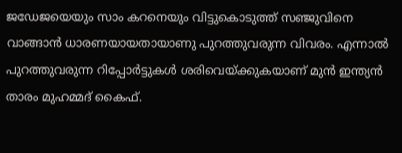ജഡേജയെയും സാം കറനെയും വിട്ടുകൊടുത്ത് സഞ്ജുവിനെ വാങ്ങാന്‍ ധാരണയായതായാണു പുറത്തുവരുന്ന വിവരം. എന്നാല്‍ പുറത്തുവരുന്ന റിപ്പോര്‍ട്ടുകള്‍ ശരിവെയ്ക്കുകയാണ് മുന്‍ ഇന്ത്യന്‍ താരം മുഹമ്മദ് കൈഫ്.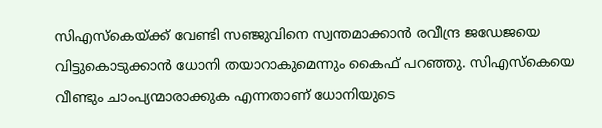സിഎസ്‌കെയ്ക്ക് വേണ്ടി സഞ്ജുവിനെ സ്വന്തമാക്കാന്‍ രവീന്ദ്ര ജഡേജയെ വിട്ടുകൊടുക്കാന്‍ ധോനി തയാറാകുമെന്നും കൈഫ് പറഞ്ഞു. സിഎസ്‌കെയെ വീണ്ടും ചാംപ്യന്മാരാക്കുക എന്നതാണ് ധോനിയുടെ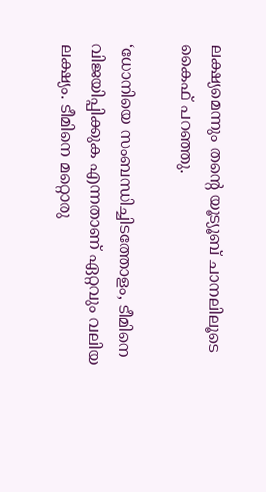ലക്ഷ്യമെന്നും തന്റെ യൂട്യൂബ് ചാനലിലൂടെ കൈഫ് പറഞ്ഞു.

‘ധോനിയെ സംബന്ധിച്ചിടത്തോളം, ടീമിനെ വിജയിപ്പിക്കുക എന്നതാണ് ഏറ്റവും വലിയ ലക്ഷ്യം. ടീമിനെ മറ്റൊരു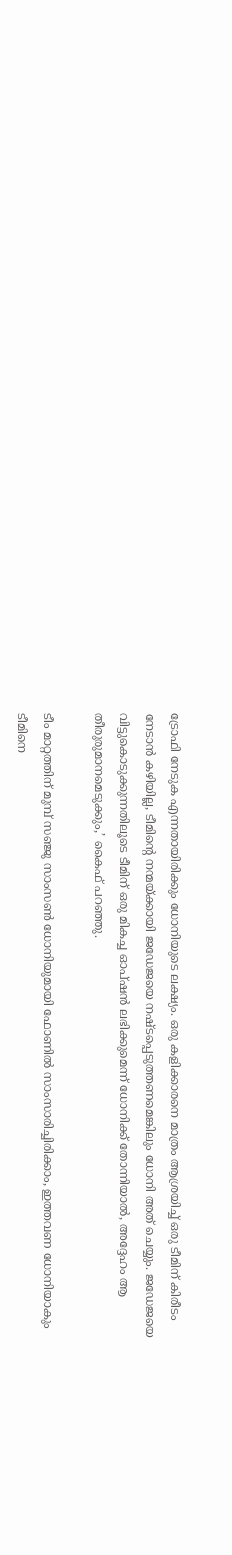ട്രോഫി നേടുക എന്നതായിരിക്കും ധോനിയുടെ ലക്ഷ്യം. ഒരു കളിക്കാരനെ മാത്രം ആശ്രയിച്ച് ഒരു ടീമിന് കിരീടം നേടാന്‍ കഴിയില്ല, ടീമിന്റെ നന്മയ്ക്കായി ജഡേജയെ നഷ്ടപ്പെടുത്തണമെങ്കിലും ധോനി അത് ചെയ്യും. ജഡേജയെ വിട്ടുകൊടുക്കുന്നതിലൂടെ ടീമിന് ഒരു മികച്ച ഓപ്ഷന്‍ ലഭിക്കുമെന്ന് ധോനിക്ക് തോന്നിയാല്‍, അദ്ദേഹം ആ തീരുരുമാനമെടുക്കും,’ കൈഫ് പറഞ്ഞു.

ടീം മാറ്റത്തിന് മുമ്പ് സഞ്ജു സാംസണ്‍ ധോനിയുമായി ഫോണില്‍ സാംസാരിച്ചിരിക്കാം, ഇത്തവണ ധോനിയാകും ടീമിനെ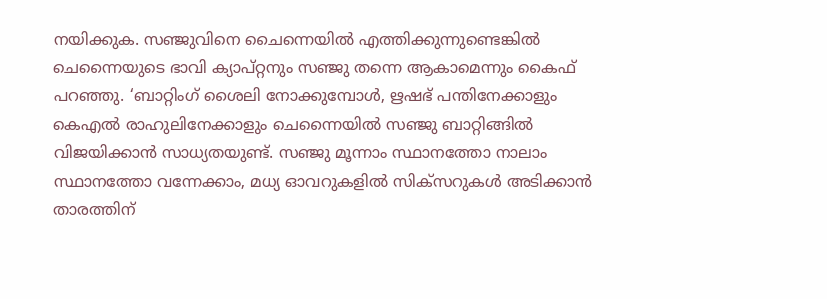നയിക്കുക. സഞ്ജുവിനെ ചൈന്നെയില്‍ എത്തിക്കുന്നുണ്ടെങ്കില്‍ ചെന്നൈയുടെ ഭാവി ക്യാപ്റ്റനും സഞ്ജു തന്നെ ആകാമെന്നും കൈഫ് പറഞ്ഞു. ‘ബാറ്റിംഗ് ശൈലി നോക്കുമ്പോള്‍, ഋഷഭ് പന്തിനേക്കാളും കെഎല്‍ രാഹുലിനേക്കാളും ചെന്നൈയില്‍ സഞ്ജു ബാറ്റിങ്ങില്‍ വിജയിക്കാന്‍ സാധ്യതയുണ്ട്. സഞ്ജു മൂന്നാം സ്ഥാനത്തോ നാലാം സ്ഥാനത്തോ വന്നേക്കാം, മധ്യ ഓവറുകളില്‍ സിക്‌സറുകള്‍ അടിക്കാന്‍ താരത്തിന്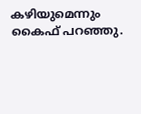കഴിയുമെന്നും കൈഫ് പറഞ്ഞു.